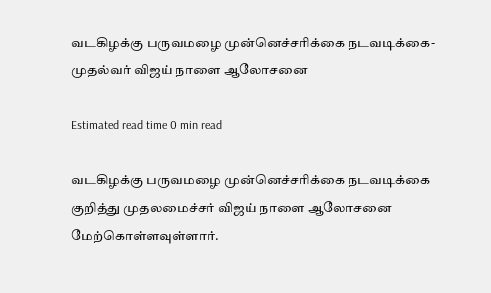வடகிழக்கு பருவமழை முன்னெச்சரிக்கை நடவடிக்கை- முதல்வர் விஜய் நாளை ஆலோசனை

Estimated read time 0 min read

வடகிழக்கு பருவமழை முன்னெச்சரிக்கை நடவடிக்கை குறித்து முதலமைச்சர் விஜய் நாளை ஆலோசனை மேற்கொள்ளவுள்ளார்.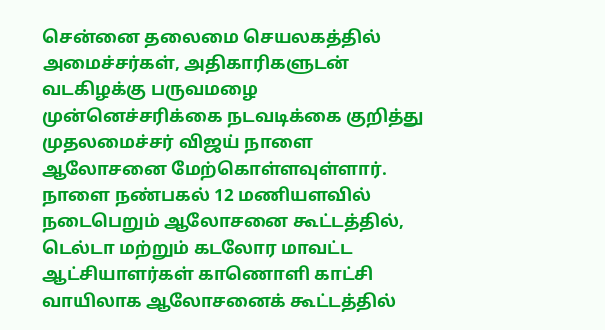சென்னை தலைமை செயலகத்தில் அமைச்சர்கள், அதிகாரிகளுடன் வடகிழக்கு பருவமழை முன்னெச்சரிக்கை நடவடிக்கை குறித்து முதலமைச்சர் விஜய் நாளை ஆலோசனை மேற்கொள்ளவுள்ளார். நாளை நண்பகல் 12 மணியளவில் நடைபெறும் ஆலோசனை கூட்டத்தில், டெல்டா மற்றும் கடலோர மாவட்ட ஆட்சியாளர்கள் காணொளி காட்சி வாயிலாக ஆலோசனைக் கூட்டத்தில்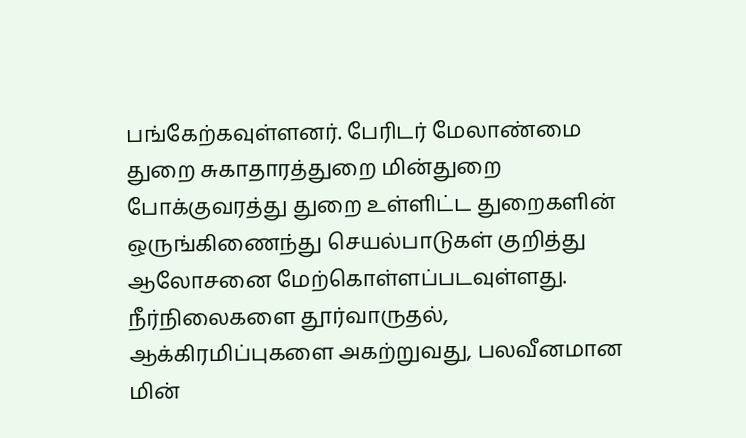பங்கேற்கவுள்ளனர். பேரிடர் மேலாண்மை துறை சுகாதாரத்துறை மின்துறை போக்குவரத்து துறை உள்ளிட்ட துறைகளின் ஒருங்கிணைந்து செயல்பாடுகள் குறித்து ஆலோசனை மேற்கொள்ளப்படவுள்ளது. நீர்நிலைகளை தூர்வாருதல், ஆக்கிரமிப்புகளை அகற்றுவது, பலவீனமான மின்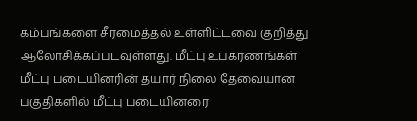கம்பங்களை சீரமைத்தல் உள்ளிட்டவை குறித்து ஆலோசிக்கப்படவுள்ளது. மீட்பு உபகரணங்கள் மீட்பு படையினரின் தயார் நிலை தேவையான பகுதிகளில் மீட்பு படையினரை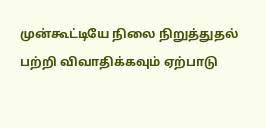முன்கூட்டியே நிலை நிறுத்துதல் பற்றி விவாதிக்கவும் ஏற்பாடு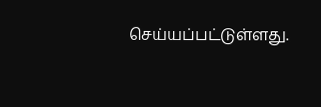செய்யப்பட்டுள்ளது.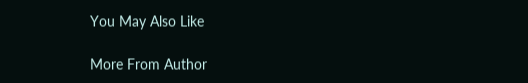You May Also Like

More From Author